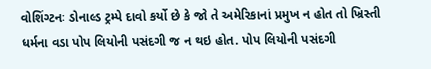વોશિંગ્ટનઃ ડોનાલ્ડ ટ્રમ્પે દાવો કર્યો છે કે જો તે અમેરિકાનાં પ્રમુખ ન હોત તો ખ્રિસ્તી ધર્મના વડા પોપ લિયોની પસંદગી જ ન થઇ હોત. પોપ લિયોની પસંદગી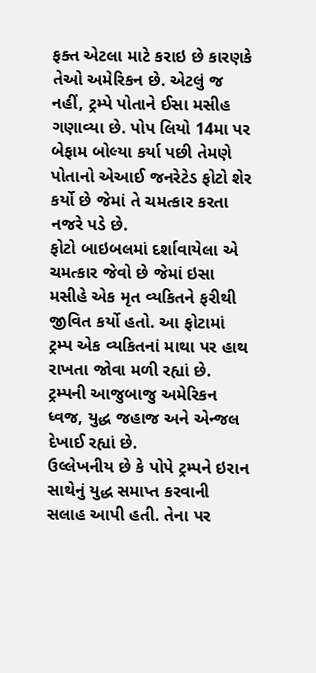ફક્ત એટલા માટે કરાઇ છે કારણકે તેઓ અમેરિકન છે. એટલું જ નહીં, ટ્રમ્પે પોતાને ઈસા મસીહ ગણાવ્યા છે. પોપ લિયો 14મા પર બેફામ બોલ્યા કર્યા પછી તેમણે પોતાનો એઆઈ જનરેટેડ ફોટો શેર કર્યો છે જેમાં તે ચમત્કાર કરતા નજરે પડે છે.
ફોટો બાઇબલમાં દર્શાવાયેલા એ ચમત્કાર જેવો છે જેમાં ઇસા મસીહે એક મૃત વ્યકિતને ફરીથી જીવિત કર્યો હતો. આ ફોટામાં ટ્રમ્પ એક વ્યકિતનાં માથા પર હાથ રાખતા જોવા મળી રહ્યાં છે. ટ્રમ્પની આજુબાજુ અમેરિકન ધ્વજ, યુદ્ધ જહાજ અને એન્જલ દેખાઈ રહ્યાં છે.
ઉલ્લેખનીય છે કે પોપે ટ્રમ્પને ઇરાન સાથેનું યુદ્ધ સમાપ્ત કરવાની સલાહ આપી હતી. તેના પર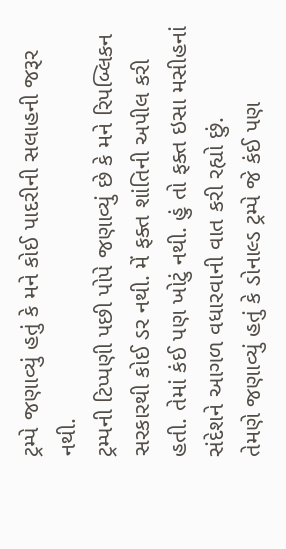ટ્રમ્પે જણાવ્યું હતું કે મને કોઈ પાદરીની સલાહની જરૂર નથી.
ટ્રમ્પની ટિપ્પણી પછી પોપે જણાવ્યું છે કે મને રિપબ્લિકન સરકારથી કોઈ ડર નથી. મેં ફક્ત શાંતિની અપીલ કરી હતી. તેમાં કંઈ પણ ખોટું નથી. હું તો ફક્ત ઇસા મસીહનાં સંદેશને આગળ વધારવાની વાત કરી રહ્યો છું.
તેમણે જણાવ્યું હતું કે ડોનાલ્ડ ટ્રમ્પે જે કંઈ પણ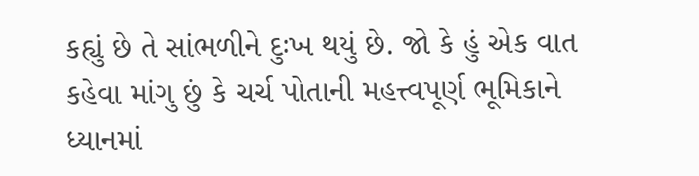કહ્યું છે તે સાંભળીને દુઃખ થયું છે. જો કે હું એક વાત કહેવા માંગુ છું કે ચર્ચ પોતાની મહત્ત્વપૂર્ણ ભૂમિકાને ધ્યાનમાં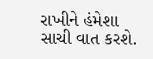રાખીને હંમેશા સાચી વાત કરશે.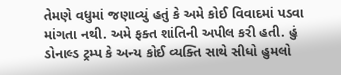તેમણે વધુમાં જણાવ્યું હતું કે અમે કોઈ વિવાદમાં પડવા માંગતા નથી. અમે ફક્ત શાંતિની અપીલ કરી હતી. હું ડોનાલ્ડ ટ્રમ્પ કે અન્ય કોઈ વ્યક્તિ સાથે સીધો હુમલો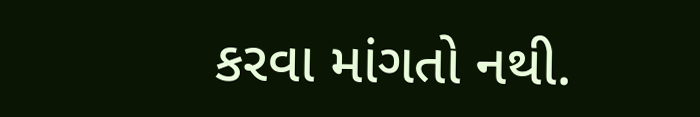કરવા માંગતો નથી.